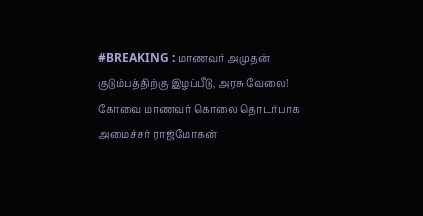#BREAKING : மாணவர் அமுதன் குடும்பத்திற்கு இழப்பீடு, அரசு வேலை!
கோவை மாணவர் கொலை தொடர்பாக அமைச்சர் ராஜ்மோகன்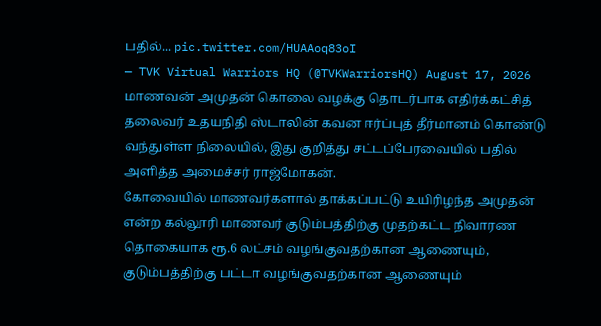பதில்... pic.twitter.com/HUAAoq83oI
— TVK Virtual Warriors HQ (@TVKWarriorsHQ) August 17, 2026
மாணவன் அமுதன் கொலை வழக்கு தொடர்பாக எதிர்க்கட்சித் தலைவர் உதயநிதி ஸ்டாலின் கவன ஈர்ப்புத் தீர்மானம் கொண்டு வந்துள்ள நிலையில், இது குறித்து சட்டப்பேரவையில் பதில் அளித்த அமைச்சர் ராஜ்மோகன்.
கோவையில் மாணவர்களால் தாக்கப்பட்டு உயிரிழந்த அமுதன் என்ற கல்லூரி மாணவர் குடும்பத்திற்கு முதற்கட்ட நிவாரண தொகையாக ரூ.6 லட்சம் வழங்குவதற்கான ஆணையும், குடும்பத்திற்கு பட்டா வழங்குவதற்கான ஆணையும்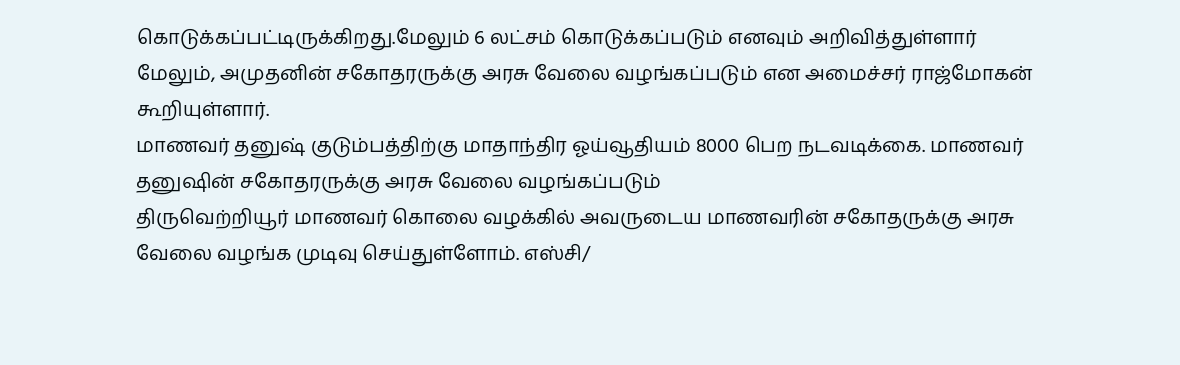கொடுக்கப்பட்டிருக்கிறது.மேலும் 6 லட்சம் கொடுக்கப்படும் எனவும் அறிவித்துள்ளார்
மேலும், அமுதனின் சகோதரருக்கு அரசு வேலை வழங்கப்படும் என அமைச்சர் ராஜ்மோகன் கூறியுள்ளார்.
மாணவர் தனுஷ் குடும்பத்திற்கு மாதாந்திர ஓய்வூதியம் 8000 பெற நடவடிக்கை. மாணவர் தனுஷின் சகோதரருக்கு அரசு வேலை வழங்கப்படும்
திருவெற்றியூர் மாணவர் கொலை வழக்கில் அவருடைய மாணவரின் சகோதருக்கு அரசு வேலை வழங்க முடிவு செய்துள்ளோம். எஸ்சி/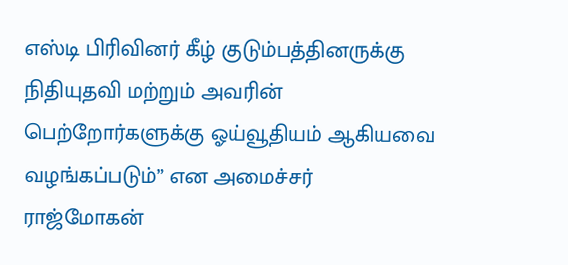எஸ்டி பிரிவினர் கீழ் குடும்பத்தினருக்கு நிதியுதவி மற்றும் அவரின் பெற்றோர்களுக்கு ஓய்வூதியம் ஆகியவை வழங்கப்படும்” என அமைச்சர் ராஜ்மோகன்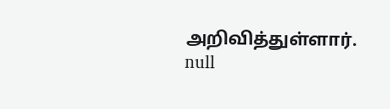அறிவித்துள்ளார்.
null